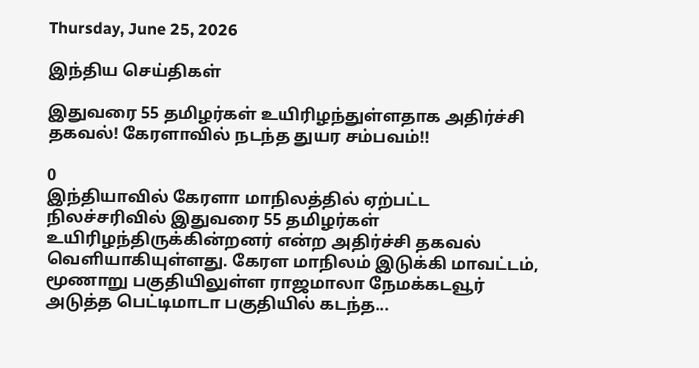Thursday, June 25, 2026

இந்திய செய்திகள்

இதுவரை 55 தமிழர்கள் உயிரிழந்துள்ளதாக அதிர்ச்சி தகவல்! கேரளாவில் நடந்த துயர சம்பவம்!!

0
இந்தியாவில் கேரளா மாநிலத்தில் ஏற்பட்ட நிலச்சரிவில் இதுவரை 55 தமிழர்கள் உயிரிழந்திருக்கின்றனர் என்ற அதிர்ச்சி தகவல் வெளியாகியுள்ளது. கேரள மாநிலம் இடுக்கி மாவட்டம், மூணாறு பகுதியிலுள்ள ராஜமாலா நேமக்கடவூர் அடுத்த பெட்டிமாடா பகுதியில் கடந்த...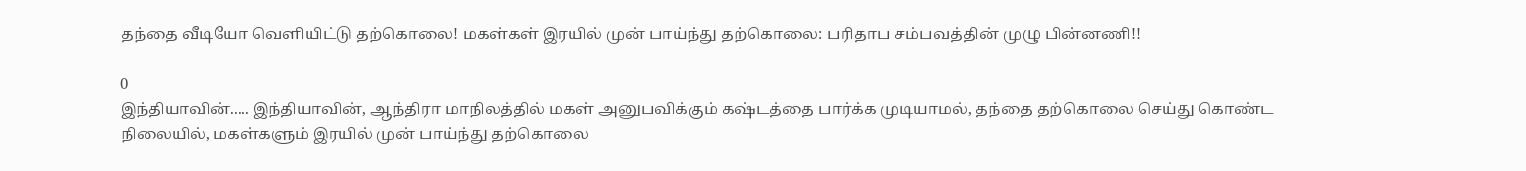தந்தை வீடியோ வெளியிட்டு தற்கொலை! மகள்கள் இரயில் முன் பாய்ந்து தற்கொலை: பரிதாப சம்பவத்தின் முழு பின்னணி!!

0
இந்தியாவின்..... இந்தியாவின், ஆந்திரா மாநிலத்தில் மகள் அனுபவிக்கும் கஷ்டத்தை பார்க்க முடியாமல், தந்தை தற்கொலை செய்து கொண்ட நிலையில், மகள்களும் இரயில் முன் பாய்ந்து தற்கொலை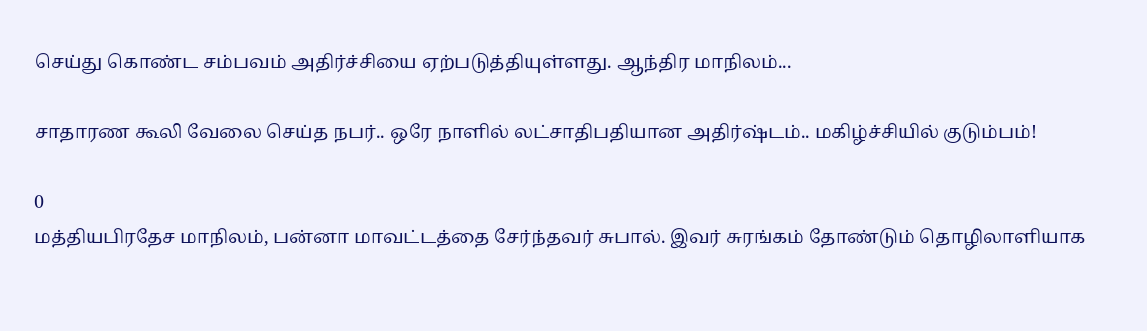செய்து கொண்ட சம்பவம் அதிர்ச்சியை ஏற்படுத்தியுள்ளது. ஆந்திர மாநிலம்...

சாதாரண கூலி வேலை செய்த நபர்.. ஒரே நாளில் லட்சாதிபதியான அதிர்ஷ்டம்.. மகிழ்ச்சியில் குடும்பம்!

0
மத்தியபிரதேச மாநிலம், பன்னா மாவட்டத்தை சேர்ந்தவர் சுபால். இவர் சுரங்கம் தோண்டும் தொழிலாளியாக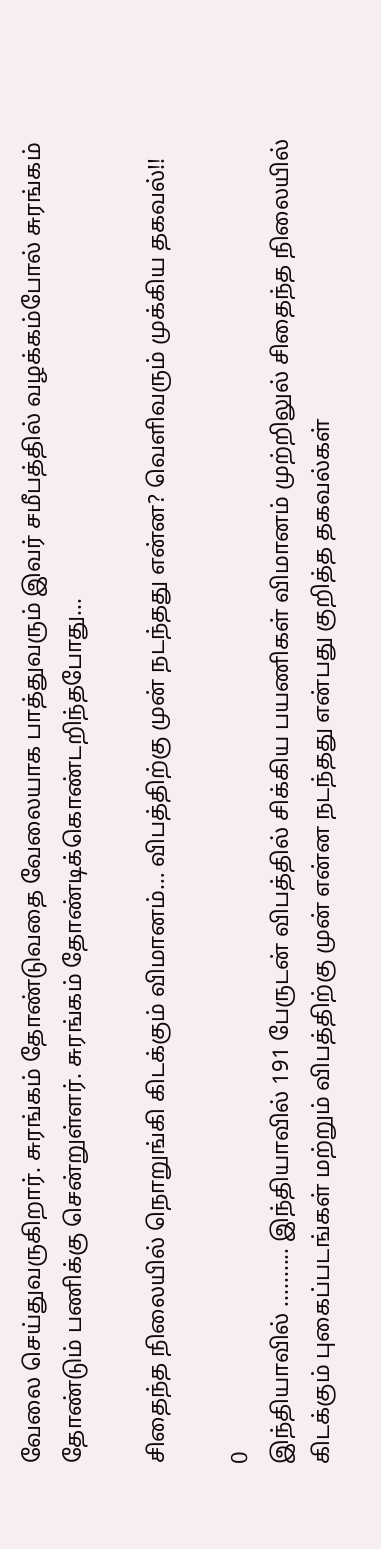வேலை செய்துவருகிறார். சுரங்கம் தோண்டுவதை வேலையாக பாத்துவரும் இவர் சமீபத்தில் வழக்கம்போல் சுரங்கம் தோண்டும் பணிக்கு சென்றுள்ளர். சுரங்கம் தோண்டிக்கொண்டறிந்தபோது...

சிதைந்த நிலையில் நொறுங்கி கிடக்கும் விமானம்… விபத்திற்கு முன் நடந்தது என்ன? வெளிவரும் முக்கிய தகவல்!!

0
இந்தியாவில் .......... இந்தியாவில் 191 பேருடன் விபத்தில் சிக்கிய பயணிகள் விமானம் முற்றிலுல் சிதைந்த நிலையில் கிடக்கும் புகைப்படங்கள் மற்றும் விபத்திற்கு முன் என்ன நடந்தது என்பது குறித்த தகவல்கள்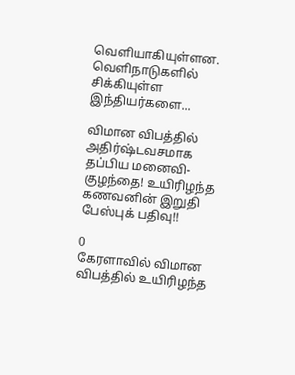வெளியாகியுள்ளன. வெளிநாடுகளில் சிக்கியுள்ள இந்தியர்களை...

விமான விபத்தில் அதிர்ஷ்டவசமாக தப்பிய மனைவி-குழந்தை! உயிரிழந்த கணவனின் இறுதி பேஸ்புக் பதிவு!!

0
கேரளாவில் விமான விபத்தில் உயிரிழந்த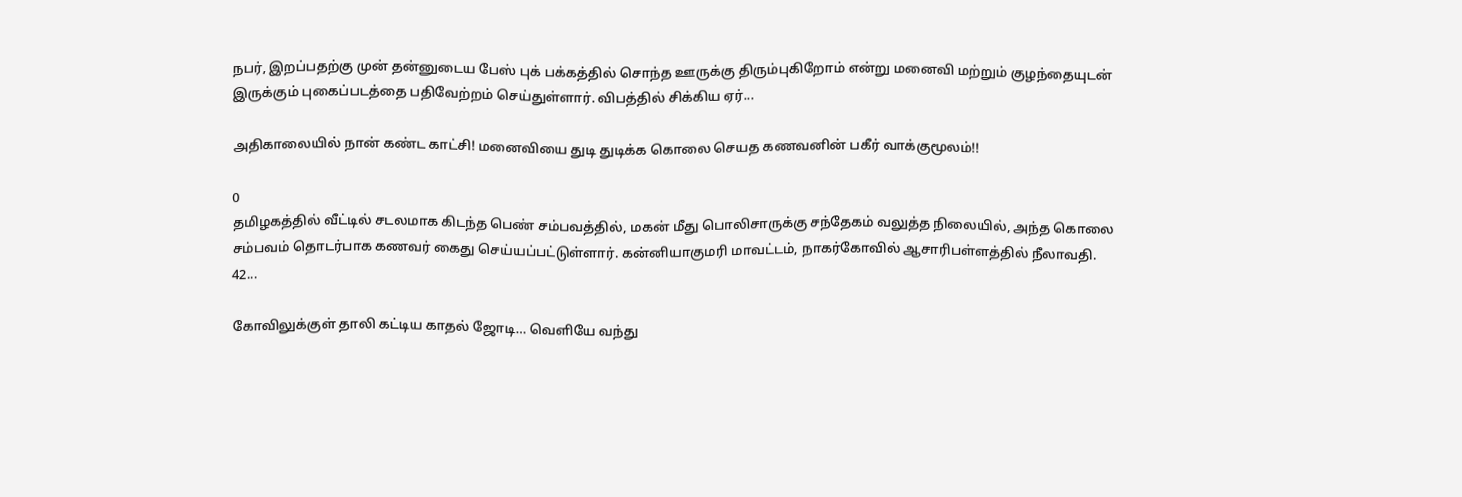நபர், இறப்பதற்கு முன் தன்னுடைய பேஸ் புக் பக்கத்தில் சொந்த ஊருக்கு திரும்புகிறோம் என்று மனைவி மற்றும் குழந்தையுடன் இருக்கும் புகைப்படத்தை பதிவேற்றம் செய்துள்ளார். விபத்தில் சிக்கிய ஏர்...

அதிகாலையில் நான் கண்ட காட்சி! மனைவியை துடி துடிக்க கொலை செயத கணவனின் பகீர் வாக்குமூலம்!!

0
தமிழகத்தில் வீட்டில் சடலமாக கிடந்த பெண் சம்பவத்தில், மகன் மீது பொலிசாருக்கு சந்தேகம் வலுத்த நிலையில், அந்த கொலை சம்பவம் தொடர்பாக கணவர் கைது செய்யப்பட்டுள்ளார். கன்னியாகுமரி மாவட்டம், நாகர்கோவில் ஆசாரிபள்ளத்தில் நீலாவதி. 42...

கோவிலுக்குள் தாலி கட்டிய காதல் ஜோடி… வெளியே வந்து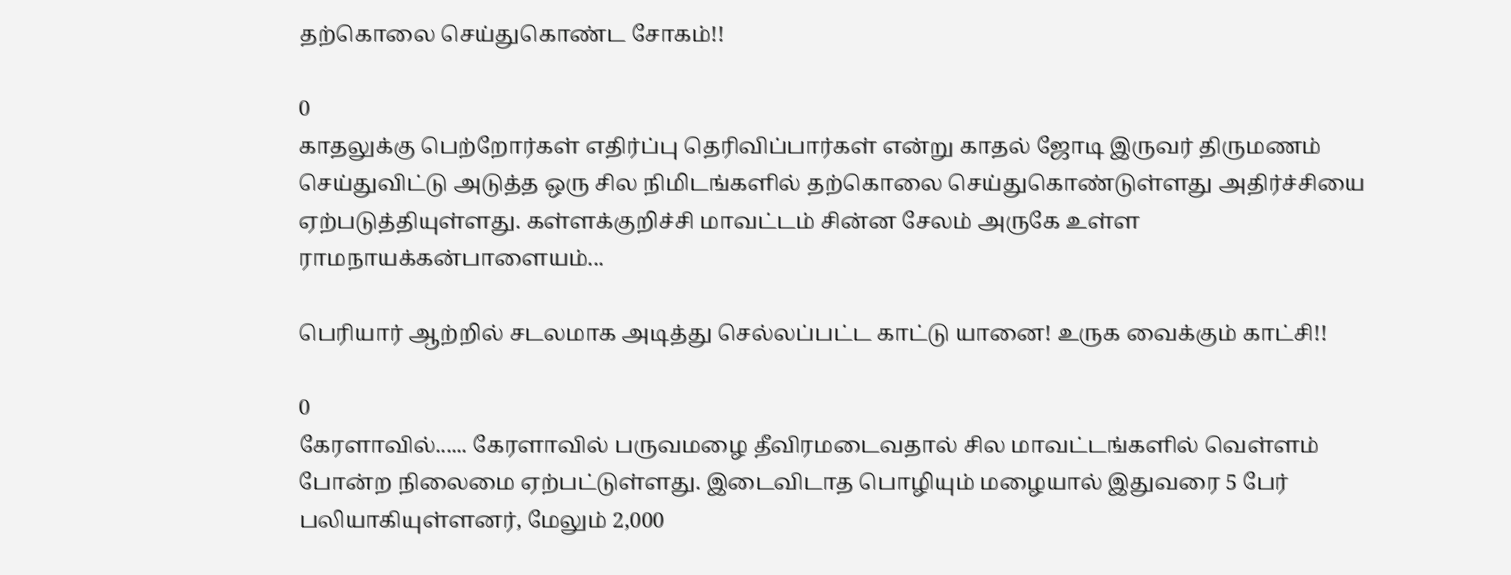தற்கொலை செய்துகொண்ட சோகம்!!

0
காதலுக்கு பெற்றோர்கள் எதிர்ப்பு தெரிவிப்பார்கள் என்று காதல் ஜோடி இருவர் திருமணம் செய்துவிட்டு அடுத்த ஒரு சில நிமிடங்களில் தற்கொலை செய்துகொண்டுள்ளது அதிர்ச்சியை ஏற்படுத்தியுள்ளது. கள்ளக்குறிச்சி மாவட்டம் சின்ன சேலம் அருகே உள்ள ராமநாயக்கன்பாளையம்...

பெரியார் ஆற்றில் சடலமாக அடித்து செல்லப்பட்ட காட்டு யானை! உருக வைக்கும் காட்சி!!

0
கேரளாவில்...... கேரளாவில் பருவமழை தீவிரமடைவதால் சில மாவட்டங்களில் வெள்ளம் போன்ற நிலைமை ஏற்பட்டுள்ளது. இடைவிடாத பொழியும் மழையால் இதுவரை 5 பேர் பலியாகியுள்ளனர், மேலும் 2,000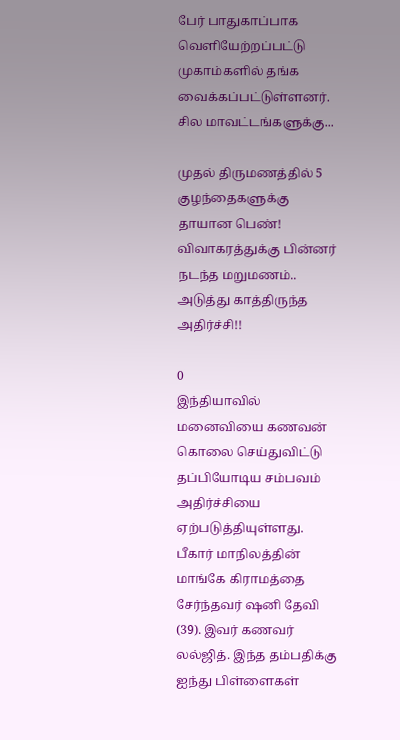பேர் பாதுகாப்பாக வெளியேற்றப்பட்டு முகாம்களில் தங்க வைக்கப்பட்டுள்ளனர். சில மாவட்டங்களுக்கு...

முதல் திருமணத்தில் 5 குழந்தைகளுக்கு தாயான பெண்! விவாகரத்துக்கு பின்னர் நடந்த மறுமணம்.. அடுத்து காத்திருந்த அதிர்ச்சி!!

0
இந்தியாவில் மனைவியை கணவன் கொலை செய்துவிட்டு தப்பியோடிய சம்பவம் அதிர்ச்சியை ஏற்படுத்தியுள்ளது. பீகார் மாநிலத்தின் மாங்கே கிராமத்தை சேர்ந்தவர் ஷனி தேவி (39). இவர் கணவர் லல்ஜித். இந்த தம்பதிக்கு ஐந்து பிள்ளைகள்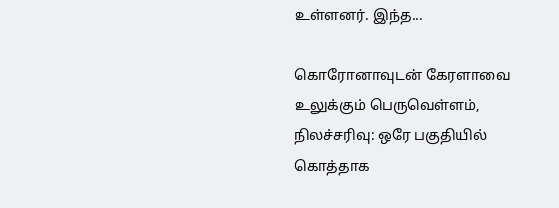உள்ளனர். இந்த...

கொரோனாவுடன் கேரளாவை உலுக்கும் பெருவெள்ளம், நிலச்சரிவு: ஒரே பகுதியில் கொத்தாக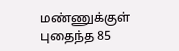மண்ணுக்குள் புதைந்த 85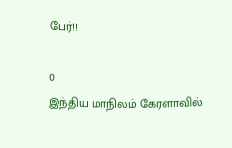பேர்!!

0
இந்திய மாநிலம் கேரளாவில்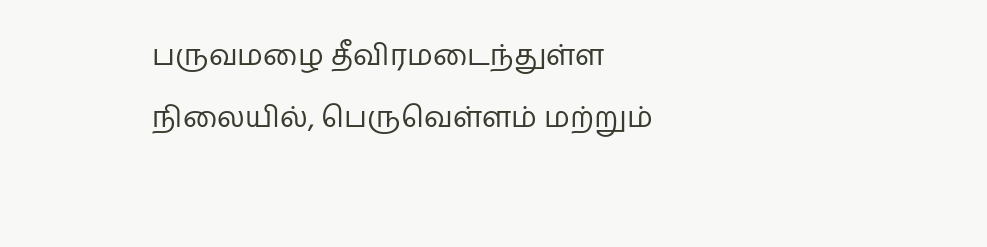பருவமழை தீவிரமடைந்துள்ள நிலையில், பெருவெள்ளம் மற்றும்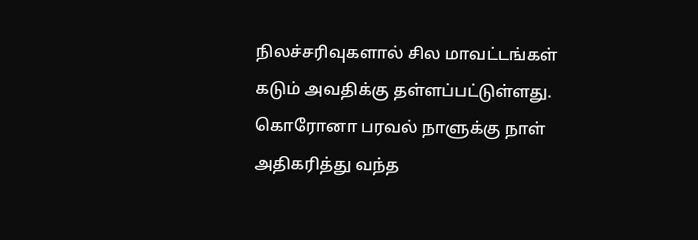நிலச்சரிவுகளால் சில மாவட்டங்கள் கடும் அவதிக்கு தள்ளப்பட்டுள்ளது. கொரோனா பரவல் நாளுக்கு நாள் அதிகரித்து வந்த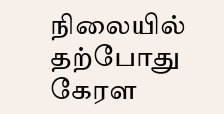நிலையில் தற்போது கேரள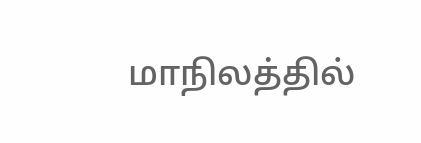மாநிலத்தில்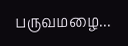பருவமழை...